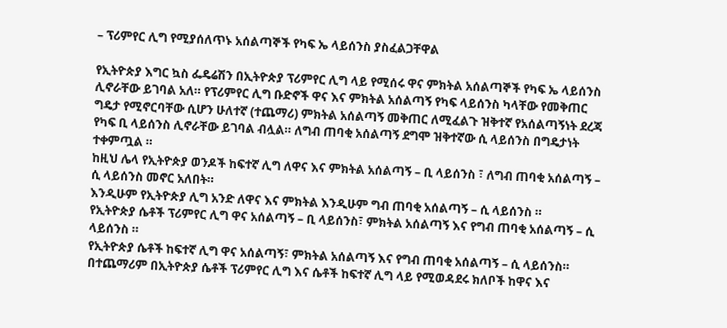– ፕሪምየር ሊግ የሚያሰለጥኑ አሰልጣኞች የካፍ ኤ ላይሰንስ ያስፈልጋቸዋል

የኢትዮጵያ እግር ኳስ ፌዴሬሽን በኢትዮጵያ ፕሪምየር ሊግ ላይ የሚሰሩ ዋና ምክትል አሰልጣኞች የካፍ ኤ ላይሰንስ ሊኖራቸው ይገባል አለ። የፕሪምየር ሊግ ቡድኖች ዋና እና ምክትል አሰልጣኝ የካፍ ላይሰንስ ካላቸው የመቅጠር ግዴታ የሚኖርባቸው ሲሆን ሁለተኛ (ተጨማሪ) ምክትል አሰልጣኝ መቅጠር ለሚፈልጉ ዝቅተኛ የአሰልጣኝነት ደረጃ የካፍ ቢ ላይሰንስ ሊኖራቸው ይገባል ብሏል። ለግብ ጠባቂ አሰልጣኝ ደግሞ ዝቅተኛው ሲ ላይሰንስ በግዴታነት ተቀምጧል ።
ከዚህ ሌላ የኢትዮጵያ ወንዶች ከፍተኛ ሊግ ለዋና እና ምክትል አሰልጣኝ – ቢ ላይሰንስ ፣ ለግብ ጠባቂ አሰልጣኝ – ሲ ላይሰንስ መኖር አለበት።
እንዲሁም የኢትዮጵያ ሊግ አንድ ለዋና እና ምክትል እንዲሁም ግብ ጠባቂ አሰልጣኝ – ሲ ላይሰንስ ።
የኢትዮጵያ ሴቶች ፕሪምየር ሊግ ዋና አሰልጣኝ – ቢ ላይሰንስ፣ ምክትል አሰልጣኝ እና የግብ ጠባቂ አሰልጣኝ – ሲ ላይሰንስ ።
የኢትዮጵያ ሴቶች ከፍተኛ ሊግ ዋና አሰልጣኝ፣ ምክትል አሰልጣኝ እና የግብ ጠባቂ አሰልጣኝ – ሲ ላይሰንስ።
በተጨማሪም በኢትዮጵያ ሴቶች ፕሪምየር ሊግ እና ሴቶች ከፍተኛ ሊግ ላይ የሚወዳደሩ ክለቦች ከዋና እና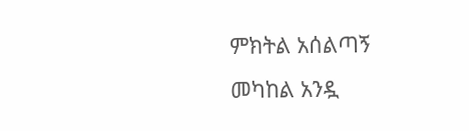ምክትል አሰልጣኝ መካከል አንዷ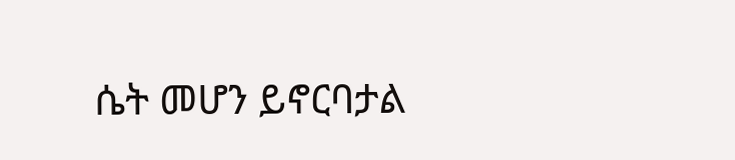ሴት መሆን ይኖርባታል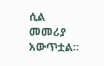ሲል መመሪያ አውጥቷል።